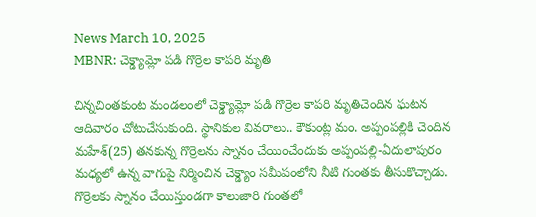News March 10, 2025
MBNR: చెక్డ్యామ్లో పడి గొర్రెల కాపరి మృతి

చిన్నచింతకుంట మండలంలో చెక్డ్యామ్లో పడి గొర్రెల కాపరి మృతిచెందిన ఘటన ఆదివారం చోటుచేసుకుంది. స్థానికుల వివరాలు.. కౌకుంట్ల మం. అప్పంపల్లికి చెందిన మహేశ్(25) తనకున్న గొర్రెలను స్నానం చేయించేందుకు అప్పంపల్లి-ఏదులాపురం మధ్యలో ఉన్న వాగుపై నిర్మించిన చెక్డ్యాం సమీపంలోని నీటి గుంతకు తీసుకొచ్చాడు. గొర్రెలకు స్నానం చేయిస్తుండగా కాలుజారి గుంతలో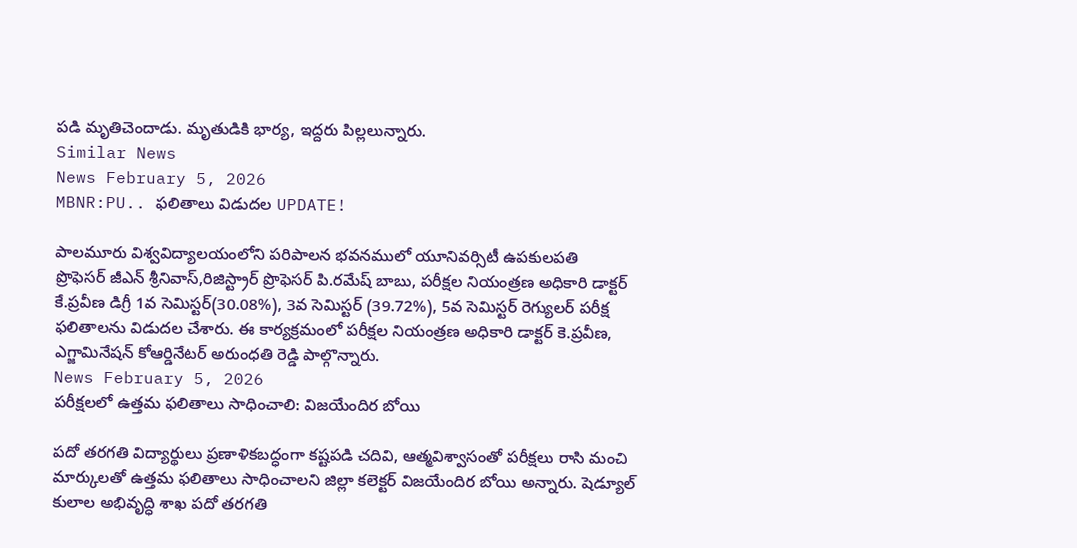పడి మృతిచెందాడు. మృతుడికి భార్య, ఇద్దరు పిల్లలున్నారు.
Similar News
News February 5, 2026
MBNR:PU.. ఫలితాలు విడుదల UPDATE!

పాలమూరు విశ్వవిద్యాలయంలోని పరిపాలన భవనములో యూనివర్సిటీ ఉపకులపతి
ప్రొఫెసర్ జీఎన్ శ్రీనివాస్,రిజిస్ట్రార్ ప్రొఫెసర్ పి.రమేష్ బాబు, పరీక్షల నియంత్రణ అధికారి డాక్టర్ కే.ప్రవీణ డిగ్రీ 1వ సెమిస్టర్(30.08%), 3వ సెమిస్టర్ (39.72%), 5వ సెమిస్టర్ రెగ్యులర్ పరీక్ష ఫలితాలను విడుదల చేశారు. ఈ కార్యక్రమంలో పరీక్షల నియంత్రణ అధికారి డాక్టర్ కె.ప్రవీణ, ఎగ్జామినేషన్ కోఆర్డినేటర్ అరుంధతి రెడ్డి పాల్గొన్నారు.
News February 5, 2026
పరీక్షలలో ఉత్తమ ఫలితాలు సాధించాలి: విజయేందిర బోయి

పదో తరగతి విద్యార్థులు ప్రణాళికబద్ధంగా కష్టపడి చదివి, ఆత్మవిశ్వాసంతో పరీక్షలు రాసి మంచి మార్కులతో ఉత్తమ ఫలితాలు సాధించాలని జిల్లా కలెక్టర్ విజయేందిర బోయి అన్నారు. షెడ్యూల్ కులాల అభివృద్ధి శాఖ పదో తరగతి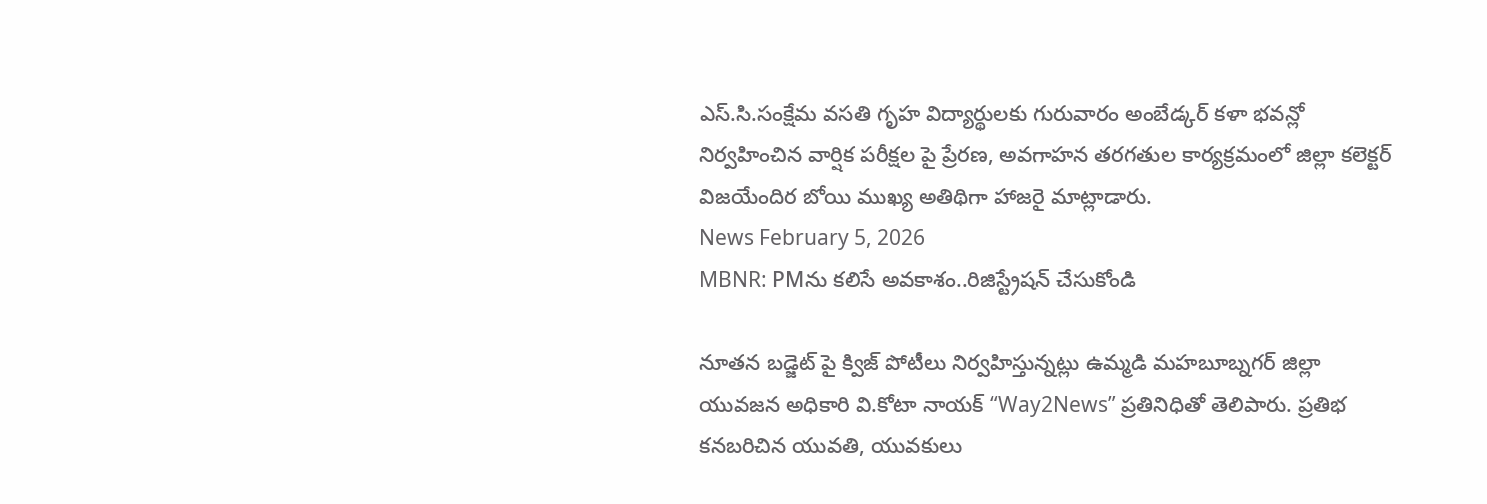ఎస్.సి.సంక్షేమ వసతి గృహ విద్యార్థులకు గురువారం అంబేడ్కర్ కళా భవన్లో నిర్వహించిన వార్షిక పరీక్షల పై ప్రేరణ, అవగాహన తరగతుల కార్యక్రమంలో జిల్లా కలెక్టర్ విజయేందిర బోయి ముఖ్య అతిథిగా హాజరై మాట్లాడారు.
News February 5, 2026
MBNR: PMను కలిసే అవకాశం..రిజిస్ట్రేషన్ చేసుకోండి

నూతన బడ్జెట్ పై క్విజ్ పోటీలు నిర్వహిస్తున్నట్లు ఉమ్మడి మహబూబ్నగర్ జిల్లా యువజన అధికారి వి.కోటా నాయక్ “Way2News” ప్రతినిధితో తెలిపారు. ప్రతిభ కనబరిచిన యువతి, యువకులు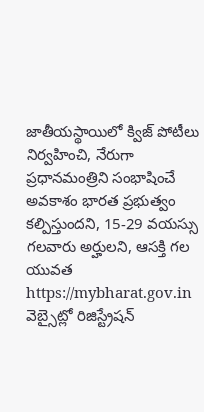జాతీయస్థాయిలో క్విజ్ పోటీలు నిర్వహించి, నేరుగా ప్రధానమంత్రిని సంభాషించే అవకాశం భారత ప్రభుత్వం కల్పిస్తుందని, 15-29 వయస్సు గలవారు అర్హులని, ఆసక్తి గల యువత https://mybharat.gov.in వెబ్సైట్లో రిజిస్ట్రేషన్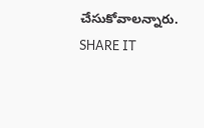చేసుకోవాలన్నారు. SHARE IT